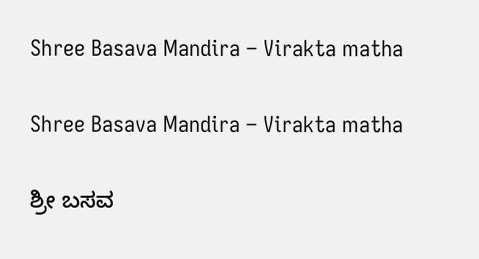Shree Basava Mandira – Virakta matha

Shree Basava Mandira – Virakta matha

ಶ್ರೀ ಬಸವ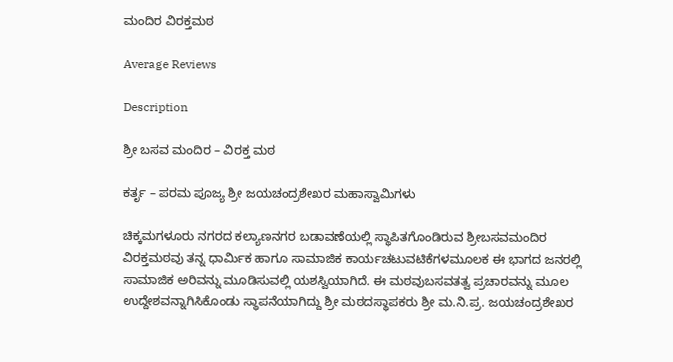ಮಂದಿರ ವಿರಕ್ತಮಠ

Average Reviews

Description

ಶ್ರೀ ಬಸವ ಮಂದಿರ – ವಿರಕ್ತ ಮಠ

ಕರ್ತೃ – ಪರಮ ಪೂಜ್ಯ ಶ್ರೀ ಜಯಚಂದ್ರಶೇಖರ ಮಹಾಸ್ವಾಮಿಗಳು

ಚಿಕ್ಕಮಗಳೂರು ನಗರದ ಕಲ್ಯಾಣನಗರ ಬಡಾವಣೆಯಲ್ಲಿ ಸ್ಥಾಪಿತಗೊಂಡಿರುವ ಶ್ರೀಬಸವಮಂದಿರ ವಿರಕ್ತಮಠವು ತನ್ನ ಧಾರ್ಮಿಕ ಹಾಗೂ ಸಾಮಾಜಿಕ ಕಾರ್ಯಚಟುವಟಿಕೆಗಳಮೂಲಕ ಈ ಭಾಗದ ಜನರಲ್ಲಿ ಸಾಮಾಜಿಕ ಅರಿವನ್ನು ಮೂಡಿಸುವಲ್ಲಿ ಯಶಸ್ವಿಯಾಗಿದೆ. ಈ ಮಠವುಬಸವತತ್ವ ಪ್ರಚಾರವನ್ನು ಮೂಲ ಉದ್ದೇಶವನ್ನಾಗಿಸಿಕೊಂಡು ಸ್ಥಾಪನೆಯಾಗಿದ್ದು ಶ್ರೀ ಮಠದಸ್ಥಾಪಕರು ಶ್ರೀ ಮ.ನಿ.ಪ್ರ. ಜಯಚಂದ್ರಶೇಖರ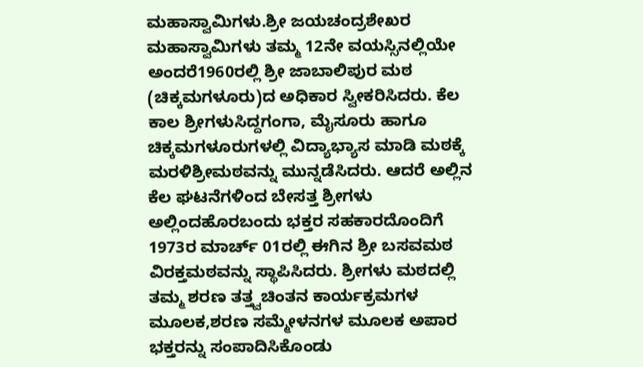ಮಹಾಸ್ವಾಮಿಗಳು.ಶ್ರೀ ಜಯಚಂದ್ರಶೇಖರ ಮಹಾಸ್ವಾಮಿಗಳು ತಮ್ಮ 12ನೇ ವಯಸ್ಸಿನಲ್ಲಿಯೇ ಅಂದರೆ1960ರಲ್ಲಿ ಶ್ರೀ ಜಾಬಾಲಿಪುರ ಮಠ (ಚಿಕ್ಕಮಗಳೂರು)ದ ಅಧಿಕಾರ ಸ್ವೀಕರಿಸಿದರು. ಕೆಲ ಕಾಲ ಶ್ರೀಗಳುಸಿದ್ದಗಂಗಾ, ಮೈಸೂರು ಹಾಗೂ ಚಿಕ್ಕಮಗಳೂರುಗಳಲ್ಲಿ ವಿದ್ಯಾಭ್ಯಾಸ ಮಾಡಿ ಮಠಕ್ಕೆ ಮರಳಿಶ್ರೀಮಠವನ್ನು ಮುನ್ನಡೆಸಿದರು. ಆದರೆ ಅಲ್ಲಿನ ಕೆಲ ಘಟನೆಗಳಿಂದ ಬೇಸತ್ತ ಶ್ರೀಗಳು ಅಲ್ಲಿಂದಹೊರಬಂದು ಭಕ್ತರ ಸಹಕಾರದೊಂದಿಗೆ 1973ರ ಮಾರ್ಚ್ 01ರಲ್ಲಿ ಈಗಿನ ಶ್ರೀ ಬಸವಮಠ ವಿರಕ್ತಮಠವನ್ನು ಸ್ಥಾಪಿಸಿದರು. ಶ್ರೀಗಳು ಮಠದಲ್ಲಿ ತಮ್ಮ ಶರಣ ತತ್ತ್ವಚಿಂತನ ಕಾರ್ಯಕ್ರಮಗಳ ಮೂಲಕ,ಶರಣ ಸಮ್ಮೇಳನಗಳ ಮೂಲಕ ಅಪಾರ ಭಕ್ತರನ್ನು ಸಂಪಾದಿಸಿಕೊಂಡು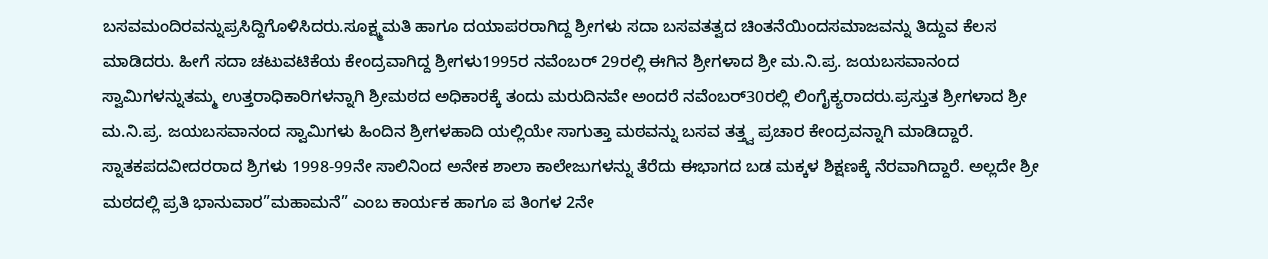ಬಸವಮಂದಿರವನ್ನುಪ್ರಸಿದ್ದಿಗೊಳಿಸಿದರು.ಸೂಕ್ಷ್ಮಮತಿ ಹಾಗೂ ದಯಾಪರರಾಗಿದ್ದ ಶ್ರೀಗಳು ಸದಾ ಬಸವತತ್ವದ ಚಿಂತನೆಯಿಂದಸಮಾಜವನ್ನು ತಿದ್ದುವ ಕೆಲಸ ಮಾಡಿದರು. ಹೀಗೆ ಸದಾ ಚಟುವಟಿಕೆಯ ಕೇಂದ್ರವಾಗಿದ್ದ ಶ್ರೀಗಳು1995ರ ನವೆಂಬರ್ 29ರಲ್ಲಿ ಈಗಿನ ಶ್ರೀಗಳಾದ ಶ್ರೀ ಮ.ನಿ.ಪ್ರ. ಜಯಬಸವಾನಂದ ಸ್ವಾಮಿಗಳನ್ನುತಮ್ಮ ಉತ್ತರಾಧಿಕಾರಿಗಳನ್ನಾಗಿ ಶ್ರೀಮಠದ ಅಧಿಕಾರಕ್ಕೆ ತಂದು ಮರುದಿನವೇ ಅಂದರೆ ನವೆಂಬರ್30ರಲ್ಲಿ ಲಿಂಗೈಕ್ಯರಾದರು.ಪ್ರಸ್ತುತ ಶ್ರೀಗಳಾದ ಶ್ರೀ ಮ.ನಿ.ಪ್ರ. ಜಯಬಸವಾನಂದ ಸ್ವಾಮಿಗಳು ಹಿಂದಿನ ಶ್ರೀಗಳಹಾದಿ ಯಲ್ಲಿಯೇ ಸಾಗುತ್ತಾ ಮಠವನ್ನು ಬಸವ ತತ್ತ್ವ ಪ್ರಚಾರ ಕೇಂದ್ರವನ್ನಾಗಿ ಮಾಡಿದ್ದಾರೆ. ಸ್ನಾತಕಪದವೀದರರಾದ ಶ್ರಿಗಳು 1998-99ನೇ ಸಾಲಿನಿಂದ ಅನೇಕ ಶಾಲಾ ಕಾಲೇಜುಗಳನ್ನು ತೆರೆದು ಈಭಾಗದ ಬಡ ಮಕ್ಕಳ ಶಿಕ್ಷಣಕ್ಕೆ ನೆರವಾಗಿದ್ದಾರೆ. ಅಲ್ಲದೇ ಶ್ರೀ ಮಠದಲ್ಲಿ ಪ್ರತಿ ಭಾನುವಾರ”ಮಹಾಮನೆ” ಎಂಬ ಕಾರ್ಯಕ ಹಾಗೂ ಪ ತಿಂಗಳ 2ನೇ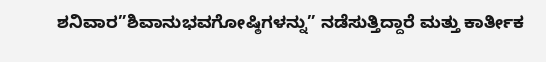ಶನಿವಾರ”ಶಿವಾನುಭವಗೋಷ್ಠಿಗಳನ್ನು” ನಡೆಸುತ್ತಿದ್ದಾರೆ ಮತ್ತು ಕಾರ್ತೀಕ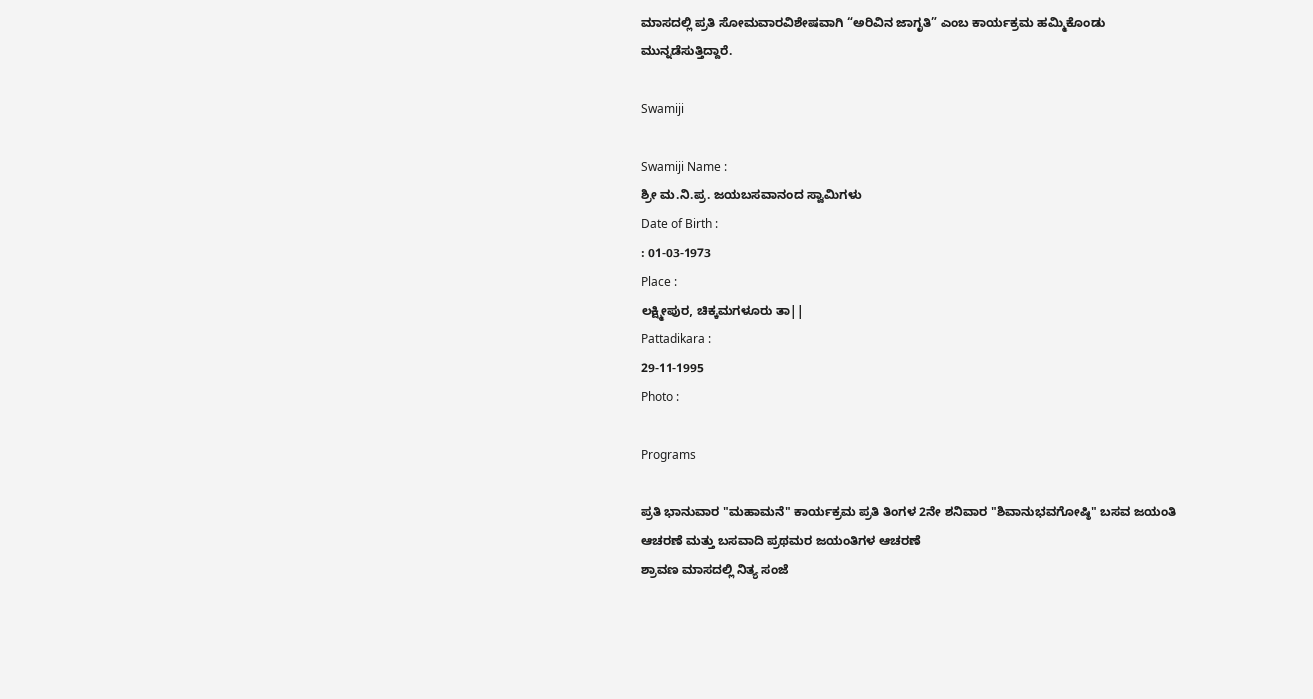ಮಾಸದಲ್ಲಿ ಪ್ರತಿ ಸೋಮವಾರವಿಶೇಷವಾಗಿ “ಅರಿವಿನ ಜಾಗೃತಿ” ಎಂಬ ಕಾರ್ಯಕ್ರಮ ಹಮ್ಮಿಕೊಂಡು ಮುನ್ನಡೆಸುತ್ತಿದ್ದಾರೆ.

Swamiji

Swamiji Name :
ಶ್ರೀ ಮ.ನಿ.ಪ್ರ. ಜಯಬಸವಾನಂದ ಸ್ವಾಮಿಗಳು
Date of Birth :
: 01-03-1973
Place :
ಲಕ್ಷ್ಮೀಪುರ, ಚಿಕ್ಕಮಗಳೂರು ತಾ||
Pattadikara :
29-11-1995
Photo :

Programs

ಪ್ರತಿ ಭಾನುವಾರ "ಮಹಾಮನೆ" ಕಾರ್ಯಕ್ರಮ ಪ್ರತಿ ತಿಂಗಳ 2ನೇ ಶನಿವಾರ "ಶಿವಾನುಭವಗೋಷ್ಠಿ" ಬಸವ ಜಯಂತಿ ಆಚರಣೆ ಮತ್ತು ಬಸವಾದಿ ಪ್ರಥಮರ ಜಯಂತಿಗಳ ಆಚರಣೆ
ಶ್ರಾವಣ ಮಾಸದಲ್ಲಿ ನಿತ್ಯ ಸಂಜೆ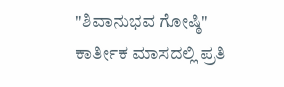"ಶಿವಾನುಭವ ಗೋಷ್ಠಿ"
ಕಾರ್ತೀಕ ಮಾಸದಲ್ಲಿ ಪ್ರತಿ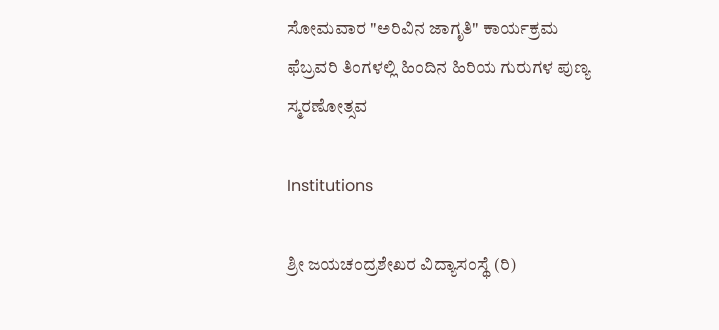ಸೋಮವಾರ "ಅರಿವಿನ ಜಾಗೃತಿ" ಕಾರ್ಯಕ್ರಮ
ಫೆಬ್ರವರಿ ತಿಂಗಳಲ್ಲಿ ಹಿಂದಿನ ಹಿರಿಯ ಗುರುಗಳ ಪುಣ್ಯ ಸ್ಮರಣೋತ್ಸವ

Institutions

ಶ್ರೀ ಜಯಚಂದ್ರಶೇಖರ ವಿದ್ಯಾಸಂಸ್ಥೆ (ರಿ)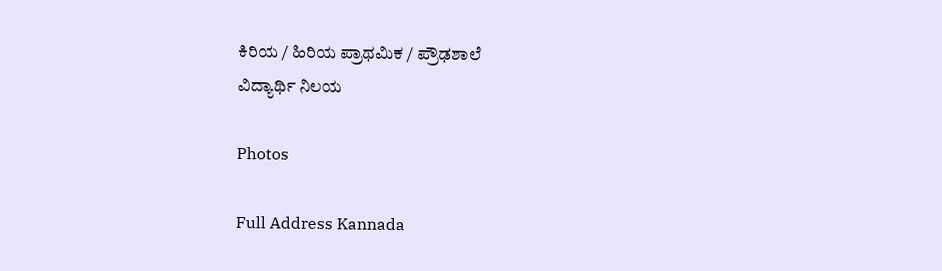ಕಿರಿಯ / ಹಿರಿಯ ಪ್ರಾಥಮಿಕ / ಪ್ರೌಢಶಾಲೆ
ವಿದ್ಯಾರ್ಥಿ ನಿಲಯ

Photos

Full Address Kannada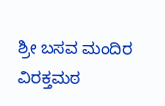ಶ್ರೀ ಬಸವ ಮಂದಿರ ವಿರಕ್ತಮಠ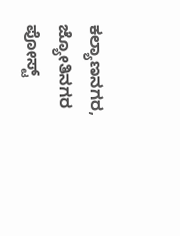ಕಲ್ಯಾಣನಗರ,
ಜ್ಯೋತಿನಗರ ಪೋಸ್ಟ್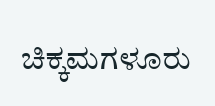ಚಿಕ್ಕಮಗಳೂರು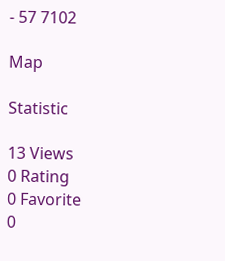- 57 7102

Map

Statistic

13 Views
0 Rating
0 Favorite
0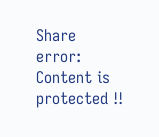Share
error: Content is protected !!